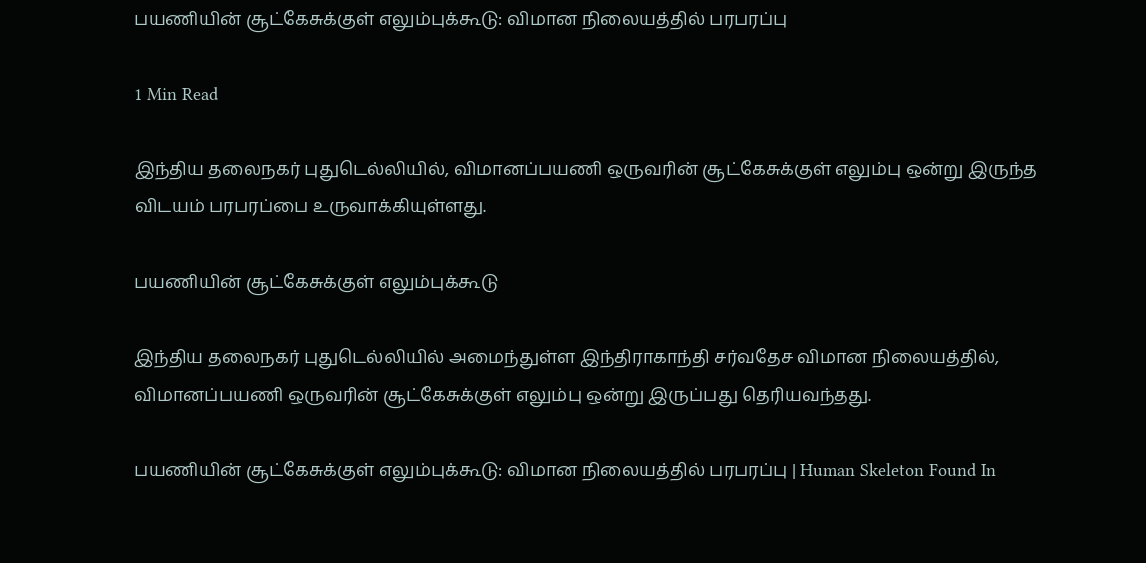பயணியின் சூட்கேசுக்குள் எலும்புக்கூடு: விமான நிலையத்தில் பரபரப்பு

1 Min Read

இந்திய தலைநகர் புதுடெல்லியில், விமானப்பயணி ஒருவரின் சூட்கேசுக்குள் எலும்பு ஒன்று இருந்த விடயம் பரபரப்பை உருவாக்கியுள்ளது.

பயணியின் சூட்கேசுக்குள் எலும்புக்கூடு

இந்திய தலைநகர் புதுடெல்லியில் அமைந்துள்ள இந்திராகாந்தி சர்வதேச விமான நிலையத்தில், விமானப்பயணி ஒருவரின் சூட்கேசுக்குள் எலும்பு ஒன்று இருப்பது தெரியவந்தது.

பயணியின் சூட்கேசுக்குள் எலும்புக்கூடு: விமான நிலையத்தில் பரபரப்பு | Human Skeleton Found In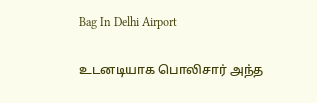Bag In Delhi Airport

உடனடியாக பொலிசார் அந்த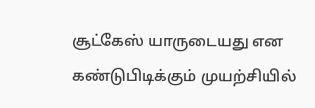சூட்கேஸ் யாருடையது என கண்டுபிடிக்கும் முயற்சியில்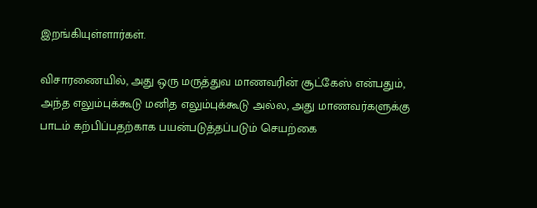இறங்கியுள்ளார்கள்.

விசாரணையில், அது ஒரு மருத்துவ மாணவரின் சூட்கேஸ் என்பதும், அந்த எலும்புக்கூடு மனித எலும்புக்கூடு அல்ல, அது மாணவர்களுக்கு பாடம் கற்பிப்பதற்காக பயன்படுத்தப்படும் செயற்கை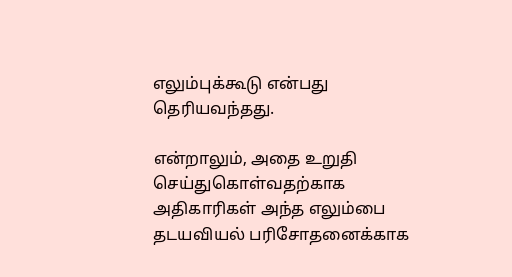எலும்புக்கூடு என்பது தெரியவந்தது.

என்றாலும், அதை உறுதி செய்துகொள்வதற்காக அதிகாரிகள் அந்த எலும்பை தடயவியல் பரிசோதனைக்காக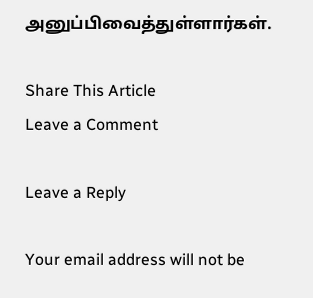அனுப்பிவைத்துள்ளார்கள்.

Share This Article
Leave a Comment

Leave a Reply

Your email address will not be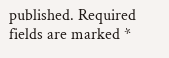published. Required fields are marked *